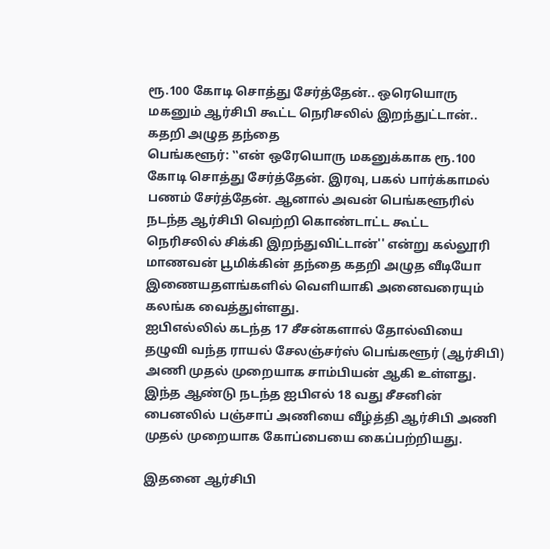ரூ.100 கோடி சொத்து சேர்த்தேன்.. ஒரெயொரு மகனும் ஆர்சிபி கூட்ட நெரிசலில் இறந்துட்டான்.. கதறி அழுத தந்தை
பெங்களூர்: ‛‛என் ஒரேயொரு மகனுக்காக ரூ.100 கோடி சொத்து சேர்த்தேன். இரவு, பகல் பார்க்காமல் பணம் சேர்த்தேன். ஆனால் அவன் பெங்களூரில் நடந்த ஆர்சிபி வெற்றி கொண்டாட்ட கூட்ட நெரிசலில் சிக்கி இறந்துவிட்டான்'' என்று கல்லூரி மாணவன் பூமிக்கின் தந்தை கதறி அழுத வீடியோ இணையதளங்களில் வெளியாகி அனைவரையும் கலங்க வைத்துள்ளது.
ஐபிஎல்லில் கடந்த 17 சீசன்களால் தோல்வியை தழுவி வந்த ராயல் சேலஞ்சர்ஸ் பெங்களூர் (ஆர்சிபி) அணி முதல் முறையாக சாம்பியன் ஆகி உள்ளது. இந்த ஆண்டு நடந்த ஐபிஎல் 18 வது சீசனின் பைனலில் பஞ்சாப் அணியை வீழ்த்தி ஆர்சிபி அணி முதல் முறையாக கோப்பையை கைப்பற்றியது.

இதனை ஆர்சிபி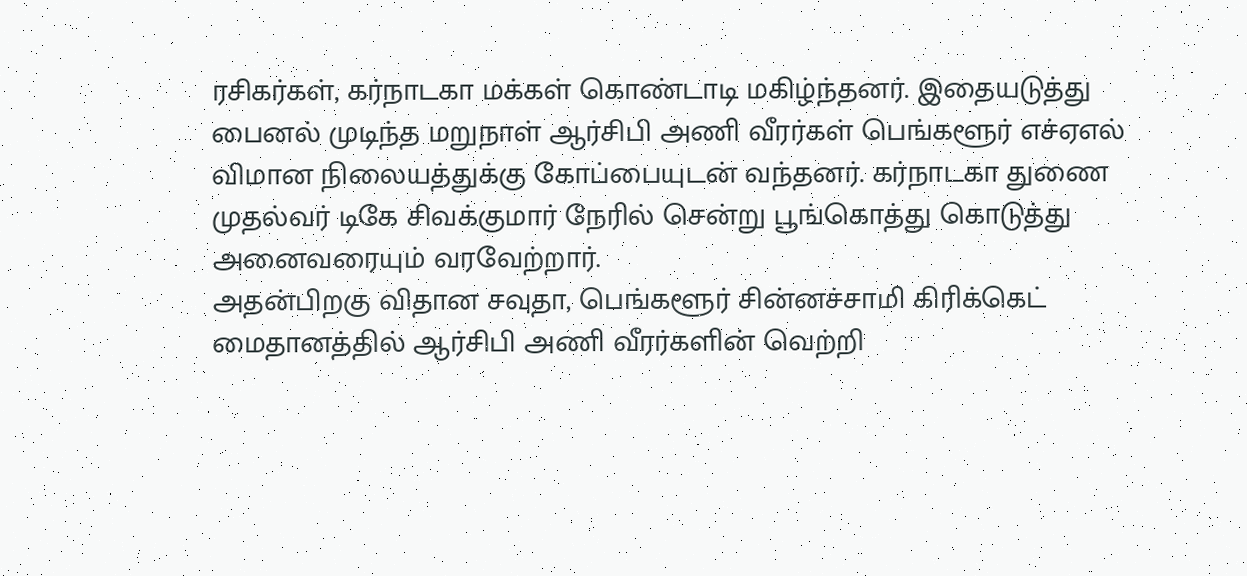ரசிகர்கள், கர்நாடகா மக்கள் கொண்டாடி மகிழ்ந்தனர். இதையடுத்து பைனல் முடிந்த மறுநாள் ஆர்சிபி அணி வீரர்கள் பெங்களூர் எச்ஏஎல் விமான நிலையத்துக்கு கோப்பையுடன் வந்தனர். கர்நாடகா துணை முதல்வர் டிகே சிவக்குமார் நேரில் சென்று பூங்கொத்து கொடுத்து அனைவரையும் வரவேற்றார்.
அதன்பிறகு விதான சவுதா, பெங்களூர் சின்னச்சாமி கிரிக்கெட் மைதானத்தில் ஆர்சிபி அணி வீரர்களின் வெற்றி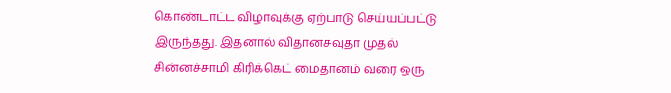கொண்டாட்ட விழாவுக்கு ஏற்பாடு செய்யப்பட்டு இருந்தது. இதனால் விதானசவுதா முதல் சின்னச்சாமி கிரிக்கெட் மைதானம் வரை ஒரு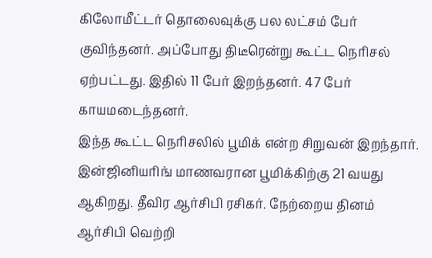கிலோமீட்டர் தொலைவுக்கு பல லட்சம் பேர் குவிந்தனர். அப்போது திடீரென்று கூட்ட நெரிசல் ஏற்பட்டது. இதில் 11 பேர் இறந்தனர். 47 பேர் காயமடைந்தனர்.
இந்த கூட்ட நெரிசலில் பூமிக் என்ற சிறுவன் இறந்தார். இன்ஜினியரிங் மாணவரான பூமிக்கிற்கு 21 வயது ஆகிறது. தீவிர ஆர்சிபி ரசிகர். நேற்றைய தினம் ஆர்சிபி வெற்றி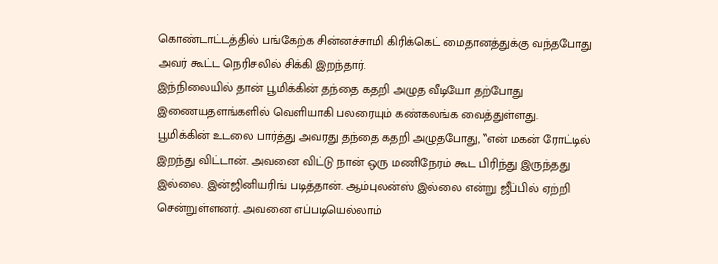கொண்டாட்டத்தில் பங்கேற்க சின்னச்சாமி கிரிக்கெட் மைதானத்துக்கு வந்தபோது அவர் கூட்ட நெரிசலில் சிக்கி இறந்தார்.
இந்நிலையில் தான் பூமிக்கின் தந்தை கதறி அழுத வீடியோ தற்போது இணையதளங்களில் வெளியாகி பலரையும் கண்கலங்க வைத்துள்ளது.
பூமிக்கின் உடலை பார்த்து அவரது தந்தை கதறி அழுதபோது, ‛‛என் மகன் ரோட்டில் இறந்து விட்டான். அவனை விட்டு நான் ஒரு மணிநேரம் கூட பிரிந்து இருந்தது இல்லை. இன்ஜினியரிங் படித்தான். ஆம்புலன்ஸ் இல்லை என்று ஜீப்பில் ஏற்றி சென்றுள்ளனர். அவனை எப்படியெல்லாம்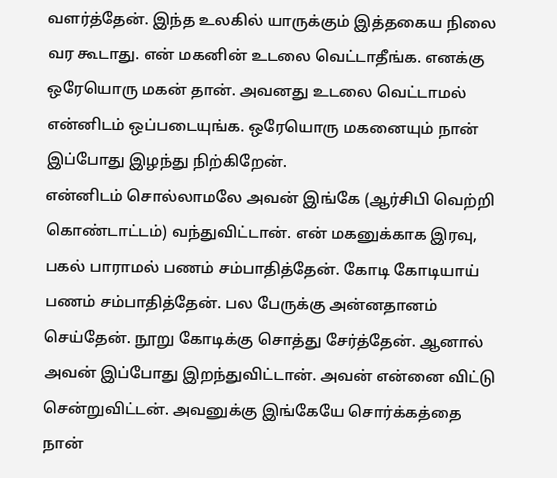வளர்த்தேன். இந்த உலகில் யாருக்கும் இத்தகைய நிலை வர கூடாது. என் மகனின் உடலை வெட்டாதீங்க. எனக்கு ஒரேயொரு மகன் தான். அவனது உடலை வெட்டாமல் என்னிடம் ஒப்படையுங்க. ஒரேயொரு மகனையும் நான் இப்போது இழந்து நிற்கிறேன்.
என்னிடம் சொல்லாமலே அவன் இங்கே (ஆர்சிபி வெற்றி கொண்டாட்டம்) வந்துவிட்டான். என் மகனுக்காக இரவு, பகல் பாராமல் பணம் சம்பாதித்தேன். கோடி கோடியாய் பணம் சம்பாதித்தேன். பல பேருக்கு அன்னதானம் செய்தேன். நூறு கோடிக்கு சொத்து சேர்த்தேன். ஆனால் அவன் இப்போது இறந்துவிட்டான். அவன் என்னை விட்டு சென்றுவிட்டன். அவனுக்கு இங்கேயே சொர்க்கத்தை நான்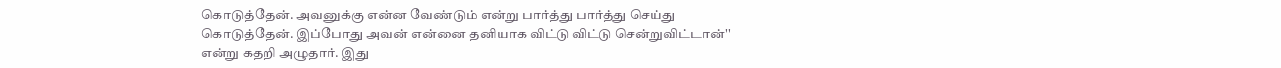கொடுத்தேன். அவனுக்கு என்ன வேண்டும் என்று பார்த்து பார்த்து செய்து கொடுத்தேன். இப்போது அவன் என்னை தனியாக விட்டு விட்டு சென்றுவிட்டான்'' என்று கதறி அழுதார். இது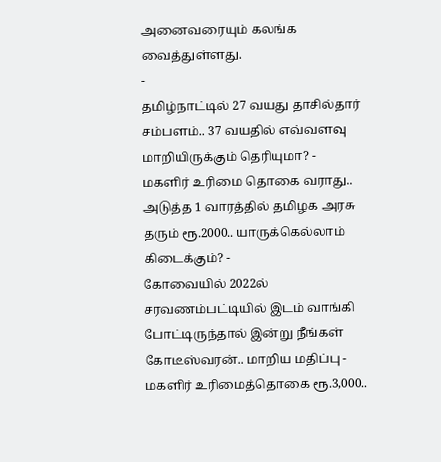அனைவரையும் கலங்க வைத்துள்ளது.
-
தமிழ்நாட்டில் 27 வயது தாசில்தார் சம்பளம்.. 37 வயதில் எவ்வளவு மாறியிருக்கும் தெரியுமா? -
மகளிர் உரிமை தொகை வராது.. அடுத்த 1 வாரத்தில் தமிழக அரசு தரும் ரூ.2000.. யாருக்கெல்லாம் கிடைக்கும்? -
கோவையில் 2022ல் சரவணம்பட்டியில் இடம் வாங்கி போட்டிருந்தால் இன்று நீங்கள் கோடீஸ்வரன்.. மாறிய மதிப்பு -
மகளிர் உரிமைத்தொகை ரூ.3,000..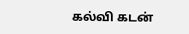கல்வி கடன்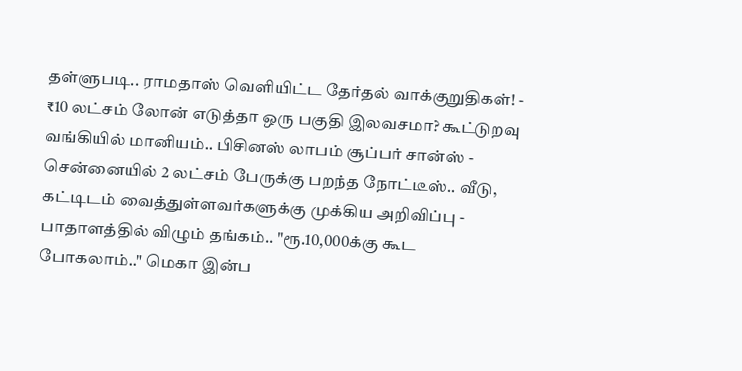தள்ளுபடி.. ராமதாஸ் வெளியிட்ட தேர்தல் வாக்குறுதிகள்! -
₹10 லட்சம் லோன் எடுத்தா ஒரு பகுதி இலவசமா? கூட்டுறவு வங்கியில் மானியம்.. பிசினஸ் லாபம் சூப்பர் சான்ஸ் -
சென்னையில் 2 லட்சம் பேருக்கு பறந்த நோட்டீஸ்.. வீடு, கட்டிடம் வைத்துள்ளவர்களுக்கு முக்கிய அறிவிப்பு -
பாதாளத்தில் விழும் தங்கம்.. "ரூ.10,000க்கு கூட போகலாம்.." மெகா இன்ப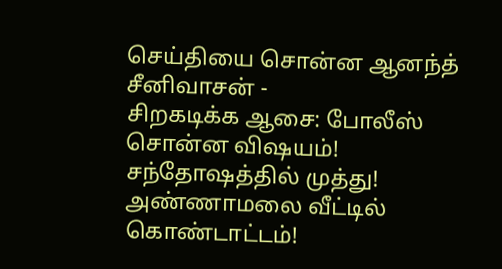செய்தியை சொன்ன ஆனந்த் சீனிவாசன் -
சிறகடிக்க ஆசை: போலீஸ் சொன்ன விஷயம்! சந்தோஷத்தில் முத்து! அண்ணாமலை வீட்டில் கொண்டாட்டம்!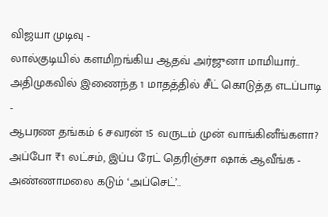விஜயா முடிவு -
லால்குடியில் களமிறங்கிய ஆதவ் அர்ஜுனா மாமியார்.. அதிமுகவில் இணைந்த 1 மாதத்தில் சீட் கொடுத்த எடப்பாடி -
ஆபரண தங்கம் 6 சவரன் 15 வருடம் முன் வாங்கினீங்களா? அப்போ ₹1 லட்சம், இப்ப ரேட் தெரிஞ்சா ஷாக் ஆவீங்க -
அண்ணாமலை கடும் ‘அப்செட்’..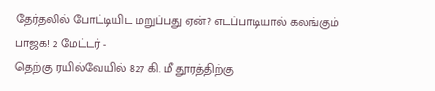தேர்தலில் போட்டியிட மறுப்பது ஏன்? எடப்பாடியால் கலங்கும் பாஜக! 2 மேட்டர் -
தெற்கு ரயில்வேயில் 827 கி. மீ தூரத்திற்கு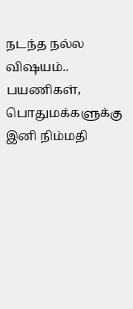நடந்த நல்ல விஷயம்.. பயணிகள், பொதுமக்களுக்கு இனி நிம்மதி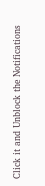Click it and Unblock the Notifications